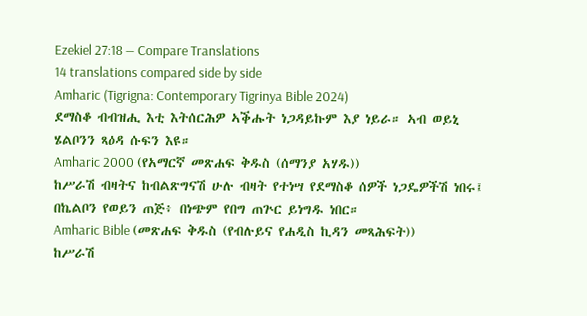Ezekiel 27:18 — Compare Translations
14 translations compared side by side
Amharic (Tigrigna: Contemporary Tigrinya Bible 2024)
ደማስቆ ብብዝሒ እቲ እትሰርሕዎ ኣቕሑት ነጋዳይኩም እያ ነይራ። ኣብ ወይኒ ሄልቦንን ጻዕዳ ሱፍን እዩ።
Amharic 2000 (የአማርኛ መጽሐፍ ቅዱስ (ሰማንያ አሃዱ))
ከሥራሽ ብዛትና ከብልጽግናሽ ሁሉ ብዛት የተነሣ የደማስቆ ሰዎች ነጋዴዎችሽ ነበሩ፤ በኬልቦን የወይን ጠጅ፥ በነጭም የበግ ጠጕር ይነግዱ ነበር።
Amharic Bible (መጽሐፍ ቅዱስ (የብሉይና የሐዲስ ኪዳን መጻሕፍት))
ከሥራሽ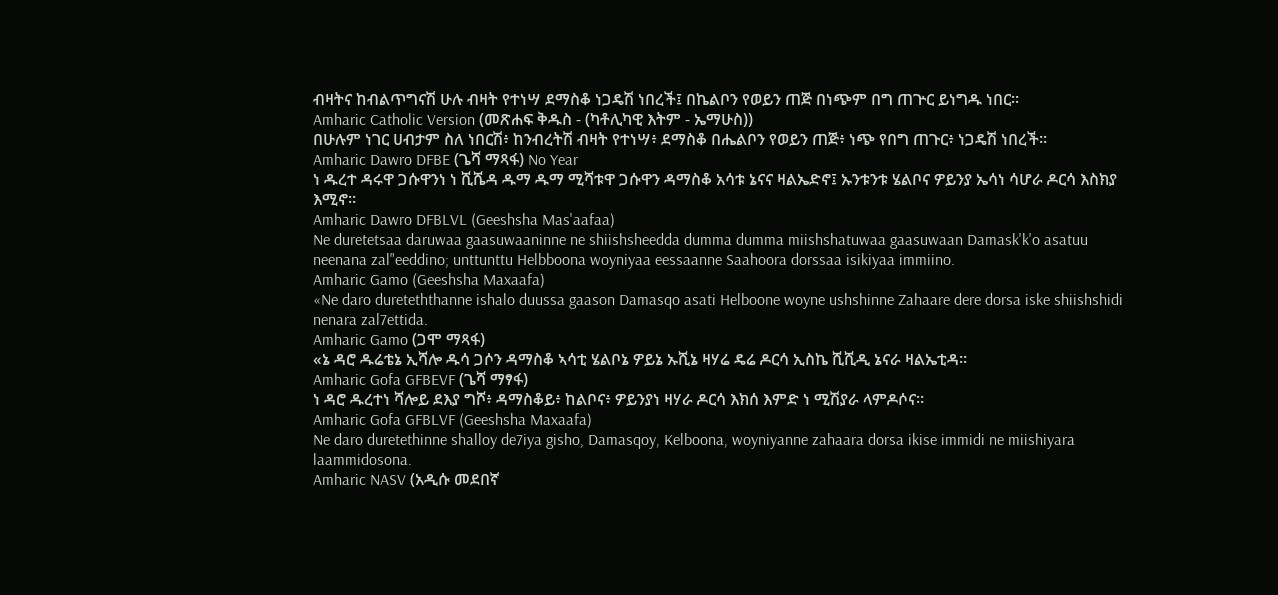ብዛትና ከብልጥግናሽ ሁሉ ብዛት የተነሣ ደማስቆ ነጋዴሽ ነበረች፤ በኬልቦን የወይን ጠጅ በነጭም በግ ጠጕር ይነግዱ ነበር።
Amharic Catholic Version (መጽሐፍ ቅዱስ - (ካቶሊካዊ እትም - ኤማሁስ))
በሁሉም ነገር ሀብታም ስለ ነበርሽ፥ ከንብረትሽ ብዛት የተነሣ፥ ደማስቆ በሔልቦን የወይን ጠጅ፥ ነጭ የበግ ጠጉር፥ ነጋዴሽ ነበረች።
Amharic Dawro DFBE (ጌሻ ማጻፋ) No Year
ነ ዱረተ ዳሩዋ ጋሱዋንነ ነ ሺሼዳ ዱማ ዱማ ሚሻቱዋ ጋሱዋን ዳማስቆ አሳቱ ኔናና ዛልኤድኖ፤ ኡንቱንቱ ሄልቦና ዎይንያ ኤሳነ ሳሆራ ዶርሳ እስክያ እሚኖ።
Amharic Dawro DFBLVL (Geeshsha Mas'aafaa)
Ne duretetsaa daruwaa gaasuwaaninne ne shiishsheedda dumma dumma miishshatuwaa gaasuwaan Damask'k'o asatuu neenana zal"eeddino; unttunttu Helbboona woyniyaa eessaanne Saahoora dorssaa isikiyaa immiino.
Amharic Gamo (Geeshsha Maxaafa)
«Ne daro dureteththanne ishalo duussa gaason Damasqo asati Helboone woyne ushshinne Zahaare dere dorsa iske shiishshidi nenara zal7ettida.
Amharic Gamo (ጋሞ ማጻፋ)
«ኔ ዳሮ ዱሬቴኔ ኢሻሎ ዱሳ ጋሶን ዳማስቆ ኣሳቲ ሄልቦኔ ዎይኔ ኡሺኔ ዛሃሬ ዴሬ ዶርሳ ኢስኬ ሺሺዲ ኔናራ ዛልኤቲዳ።
Amharic Gofa GFBEVF (ጌሻ ማፃፋ)
ነ ዳሮ ዱረተነ ሻሎይ ደእያ ግሾ፥ ዳማስቆይ፥ ከልቦና፥ ዎይንያነ ዛሃራ ዶርሳ እክሰ እምድ ነ ሚሽያራ ላምዶሶና።
Amharic Gofa GFBLVF (Geeshsha Maxaafa)
Ne daro duretethinne shalloy de7iya gisho, Damasqoy, Kelboona, woyniyanne zahaara dorsa ikise immidi ne miishiyara laammidosona.
Amharic NASV (አዲሱ መደበኛ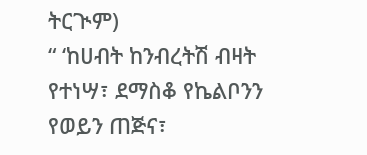ትርጒም)
“ ‘ከሀብት ከንብረትሽ ብዛት የተነሣ፣ ደማስቆ የኬልቦንን የወይን ጠጅና፣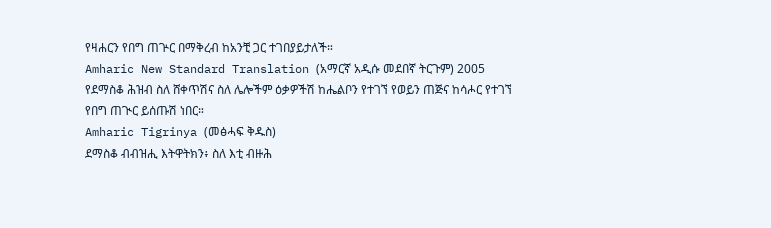የዛሐርን የበግ ጠጕር በማቅረብ ከአንቺ ጋር ተገበያይታለች።
Amharic New Standard Translation (አማርኛ አዲሱ መደበኛ ትርጉም) 2005
የደማስቆ ሕዝብ ስለ ሸቀጥሽና ስለ ሌሎችም ዕቃዎችሽ ከሔልቦን የተገኘ የወይን ጠጅና ከሳሖር የተገኘ የበግ ጠጒር ይሰጡሽ ነበር።
Amharic Tigrinya (መፅሓፍ ቅዱስ)
ደማስቆ ብብዝሒ እትዋትክን፥ ስለ እቲ ብዙሕ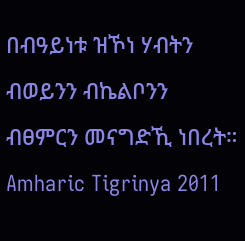በብዓይነቱ ዝኾነ ሃብትን ብወይንን ብኬልቦንን ብፀምርን መናግድኺ ነበረት።
Amharic Tigrinya 2011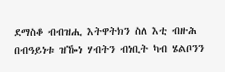ደማስቆ ብብዝሒ እትዋትክን ስለ እቲ ብዙሕ በብዓይነቱ ዝዀነ ሃብትን ብነቢት ካብ ሄልቦንን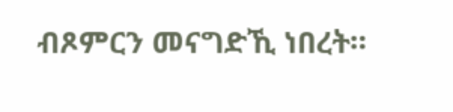ብጾምርን መናግድኺ ነበረት።